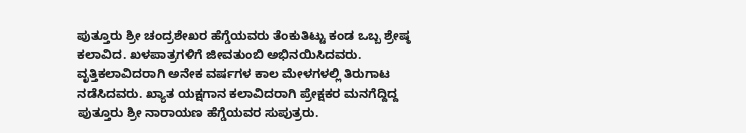ಪುತ್ತೂರು ಶ್ರೀ ಚಂದ್ರಶೇಖರ ಹೆಗ್ಡೆಯವರು ತೆಂಕುತಿಟ್ಟು ಕಂಡ ಒಬ್ಬ ಶ್ರೇಷ್ಠ ಕಲಾವಿದ. ಖಳಪಾತ್ರಗಳಿಗೆ ಜೀವತುಂಬಿ ಅಭಿನಯಿಸಿದವರು. ವೃತ್ತಿಕಲಾವಿದರಾಗಿ ಅನೇಕ ವರ್ಷಗಳ ಕಾಲ ಮೇಳಗಳಲ್ಲಿ ತಿರುಗಾಟ ನಡೆಸಿದವರು. ಖ್ಯಾತ ಯಕ್ಷಗಾನ ಕಲಾವಿದರಾಗಿ ಪ್ರೇಕ್ಷಕರ ಮನಗೆದ್ದಿದ್ದ ಪುತ್ತೂರು ಶ್ರೀ ನಾರಾಯಣ ಹೆಗ್ಡೆಯವರ ಸುಪುತ್ರರು.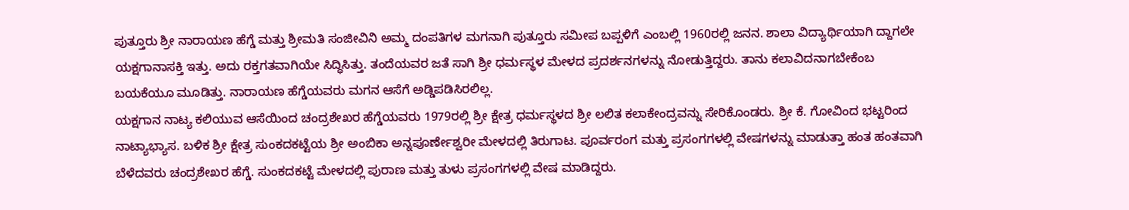ಪುತ್ತೂರು ಶ್ರೀ ನಾರಾಯಣ ಹೆಗ್ಡೆ ಮತ್ತು ಶ್ರೀಮತಿ ಸಂಜೀವಿನಿ ಅಮ್ಮ ದಂಪತಿಗಳ ಮಗನಾಗಿ ಪುತ್ತೂರು ಸಮೀಪ ಬಪ್ಪಳಿಗೆ ಎಂಬಲ್ಲಿ 1960ರಲ್ಲಿ ಜನನ. ಶಾಲಾ ವಿದ್ಯಾರ್ಥಿಯಾಗಿ ದ್ದಾಗಲೇ ಯಕ್ಷಗಾನಾಸಕ್ತಿ ಇತ್ತು. ಅದು ರಕ್ತಗತವಾಗಿಯೇ ಸಿದ್ಧಿಸಿತ್ತು. ತಂದೆಯವರ ಜತೆ ಸಾಗಿ ಶ್ರೀ ಧರ್ಮಸ್ಥಳ ಮೇಳದ ಪ್ರದರ್ಶನಗಳನ್ನು ನೋಡುತ್ತಿದ್ದರು. ತಾನು ಕಲಾವಿದನಾಗಬೇಕೆಂಬ ಬಯಕೆಯೂ ಮೂಡಿತ್ತು. ನಾರಾಯಣ ಹೆಗ್ಡೆಯವರು ಮಗನ ಆಸೆಗೆ ಅಡ್ಡಿಪಡಿಸಿರಲಿಲ್ಲ.
ಯಕ್ಷಗಾನ ನಾಟ್ಯ ಕಲಿಯುವ ಆಸೆಯಿಂದ ಚಂದ್ರಶೇಖರ ಹೆಗ್ಡೆಯವರು 1979ರಲ್ಲಿ ಶ್ರೀ ಕ್ಷೇತ್ರ ಧರ್ಮಸ್ಥಳದ ಶ್ರೀ ಲಲಿತ ಕಲಾಕೇಂದ್ರವನ್ನು ಸೇರಿಕೊಂಡರು. ಶ್ರೀ ಕೆ. ಗೋವಿಂದ ಭಟ್ಟರಿಂದ ನಾಟ್ಯಾಭ್ಯಾಸ. ಬಳಿಕ ಶ್ರೀ ಕ್ಷೇತ್ರ ಸುಂಕದಕಟ್ಟೆಯ ಶ್ರೀ ಅಂಬಿಕಾ ಅನ್ನಪೂರ್ಣೇಶ್ವರೀ ಮೇಳದಲ್ಲಿ ತಿರುಗಾಟ. ಪೂರ್ವರಂಗ ಮತ್ತು ಪ್ರಸಂಗಗಳಲ್ಲಿ ವೇಷಗಳನ್ನು ಮಾಡುತ್ತಾ ಹಂತ ಹಂತವಾಗಿ ಬೆಳೆದವರು ಚಂದ್ರಶೇಖರ ಹೆಗ್ಡೆ. ಸುಂಕದಕಟ್ಟೆ ಮೇಳದಲ್ಲಿ ಪುರಾಣ ಮತ್ತು ತುಳು ಪ್ರಸಂಗಗಳಲ್ಲಿ ವೇಷ ಮಾಡಿದ್ದರು.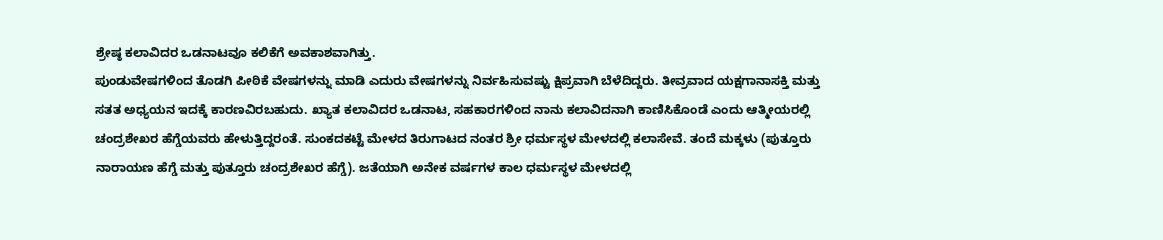ಶ್ರೇಷ್ಠ ಕಲಾವಿದರ ಒಡನಾಟವೂ ಕಲಿಕೆಗೆ ಅವಕಾಶವಾಗಿತ್ತು.
ಪುಂಡುವೇಷಗಳಿಂದ ತೊಡಗಿ ಪೀಠಿಕೆ ವೇಷಗಳನ್ನು ಮಾಡಿ ಎದುರು ವೇಷಗಳನ್ನು ನಿರ್ವಹಿಸುವಷ್ಟು ಕ್ಷಿಪ್ರವಾಗಿ ಬೆಳೆದಿದ್ದರು. ತೀವ್ರವಾದ ಯಕ್ಷಗಾನಾಸಕ್ತಿ ಮತ್ತು ಸತತ ಅಧ್ಯಯನ ಇದಕ್ಕೆ ಕಾರಣವಿರಬಹುದು. ಖ್ಯಾತ ಕಲಾವಿದರ ಒಡನಾಟ, ಸಹಕಾರಗಳಿಂದ ನಾನು ಕಲಾವಿದನಾಗಿ ಕಾಣಿಸಿಕೊಂಡೆ ಎಂದು ಆತ್ಮೀಯರಲ್ಲಿ ಚಂದ್ರಶೇಖರ ಹೆಗ್ಡೆಯವರು ಹೇಳುತ್ತಿದ್ದರಂತೆ. ಸುಂಕದಕಟ್ಟೆ ಮೇಳದ ತಿರುಗಾಟದ ನಂತರ ಶ್ರೀ ಧರ್ಮಸ್ಥಳ ಮೇಳದಲ್ಲಿ ಕಲಾಸೇವೆ. ತಂದೆ ಮಕ್ಕಳು (ಪುತ್ತೂರು ನಾರಾಯಣ ಹೆಗ್ಡೆ ಮತ್ತು ಪುತ್ತೂರು ಚಂದ್ರಶೇಖರ ಹೆಗ್ಡೆ). ಜತೆಯಾಗಿ ಅನೇಕ ವರ್ಷಗಳ ಕಾಲ ಧರ್ಮಸ್ಥಳ ಮೇಳದಲ್ಲಿ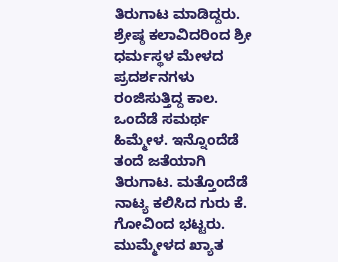ತಿರುಗಾಟ ಮಾಡಿದ್ದರು.
ಶ್ರೇಷ್ಠ ಕಲಾವಿದರಿಂದ ಶ್ರೀ ಧರ್ಮಸ್ಥಳ ಮೇಳದ ಪ್ರದರ್ಶನಗಳು ರಂಜಿಸುತ್ತಿದ್ದ ಕಾಲ. ಒಂದೆಡೆ ಸಮರ್ಥ ಹಿಮ್ಮೇಳ. ಇನ್ನೊಂದೆಡೆ ತಂದೆ ಜತೆಯಾಗಿ ತಿರುಗಾಟ. ಮತ್ತೊಂದೆಡೆ ನಾಟ್ಯ ಕಲಿಸಿದ ಗುರು ಕೆ. ಗೋವಿಂದ ಭಟ್ಟರು. ಮುಮ್ಮೇಳದ ಖ್ಯಾತ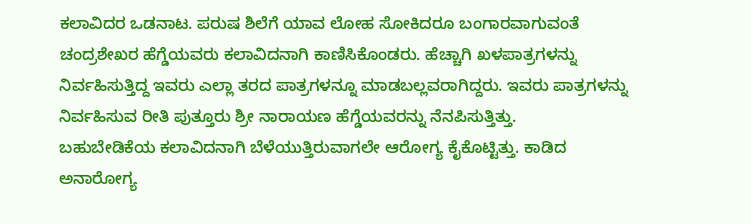ಕಲಾವಿದರ ಒಡನಾಟ. ಪರುಷ ಶಿಲೆಗೆ ಯಾವ ಲೋಹ ಸೋಕಿದರೂ ಬಂಗಾರವಾಗುವಂತೆ ಚಂದ್ರಶೇಖರ ಹೆಗ್ಡೆಯವರು ಕಲಾವಿದನಾಗಿ ಕಾಣಿಸಿಕೊಂಡರು. ಹೆಚ್ಚಾಗಿ ಖಳಪಾತ್ರಗಳನ್ನು ನಿರ್ವಹಿಸುತ್ತಿದ್ದ ಇವರು ಎಲ್ಲಾ ತರದ ಪಾತ್ರಗಳನ್ನೂ ಮಾಡಬಲ್ಲವರಾಗಿದ್ದರು. ಇವರು ಪಾತ್ರಗಳನ್ನು ನಿರ್ವಹಿಸುವ ರೀತಿ ಪುತ್ತೂರು ಶ್ರೀ ನಾರಾಯಣ ಹೆಗ್ಡೆಯವರನ್ನು ನೆನಪಿಸುತ್ತಿತ್ತು.
ಬಹುಬೇಡಿಕೆಯ ಕಲಾವಿದನಾಗಿ ಬೆಳೆಯುತ್ತಿರುವಾಗಲೇ ಆರೋಗ್ಯ ಕೈಕೊಟ್ಟಿತ್ತು. ಕಾಡಿದ ಅನಾರೋಗ್ಯ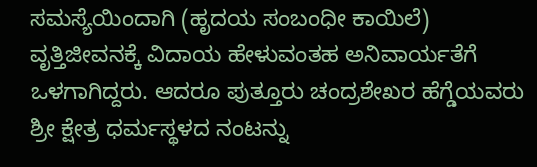ಸಮಸ್ಯೆಯಿಂದಾಗಿ (ಹೃದಯ ಸಂಬಂಧೀ ಕಾಯಿಲೆ) ವೃತ್ತಿಜೀವನಕ್ಕೆ ವಿದಾಯ ಹೇಳುವಂತಹ ಅನಿವಾರ್ಯತೆಗೆ ಒಳಗಾಗಿದ್ದರು. ಆದರೂ ಪುತ್ತೂರು ಚಂದ್ರಶೇಖರ ಹೆಗ್ಡೆಯವರು ಶ್ರೀ ಕ್ಷೇತ್ರ ಧರ್ಮಸ್ಥಳದ ನಂಟನ್ನು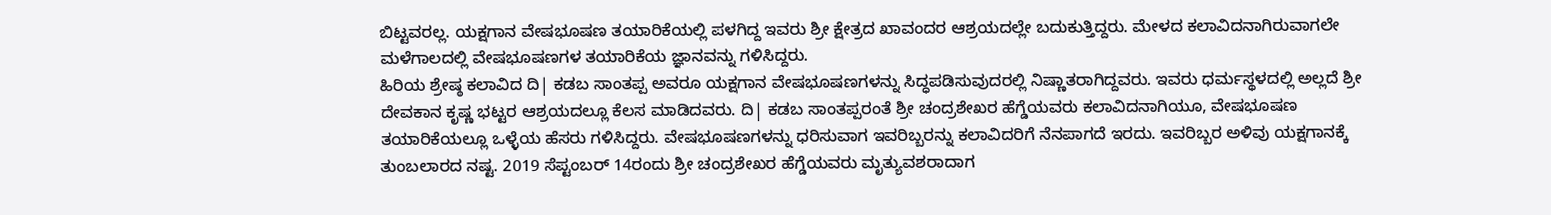ಬಿಟ್ಟವರಲ್ಲ. ಯಕ್ಷಗಾನ ವೇಷಭೂಷಣ ತಯಾರಿಕೆಯಲ್ಲಿ ಪಳಗಿದ್ದ ಇವರು ಶ್ರೀ ಕ್ಷೇತ್ರದ ಖಾವಂದರ ಆಶ್ರಯದಲ್ಲೇ ಬದುಕುತ್ತಿದ್ದರು. ಮೇಳದ ಕಲಾವಿದನಾಗಿರುವಾಗಲೇ ಮಳೆಗಾಲದಲ್ಲಿ ವೇಷಭೂಷಣಗಳ ತಯಾರಿಕೆಯ ಜ್ಞಾನವನ್ನು ಗಳಿಸಿದ್ದರು.
ಹಿರಿಯ ಶ್ರೇಷ್ಠ ಕಲಾವಿದ ದಿ| ಕಡಬ ಸಾಂತಪ್ಪ ಅವರೂ ಯಕ್ಷಗಾನ ವೇಷಭೂಷಣಗಳನ್ನು ಸಿದ್ಧಪಡಿಸುವುದರಲ್ಲಿ ನಿಷ್ಣಾತರಾಗಿದ್ದವರು. ಇವರು ಧರ್ಮಸ್ಥಳದಲ್ಲಿ ಅಲ್ಲದೆ ಶ್ರೀ ದೇವಕಾನ ಕೃಷ್ಣ ಭಟ್ಟರ ಆಶ್ರಯದಲ್ಲೂ ಕೆಲಸ ಮಾಡಿದವರು. ದಿ| ಕಡಬ ಸಾಂತಪ್ಪರಂತೆ ಶ್ರೀ ಚಂದ್ರಶೇಖರ ಹೆಗ್ಡೆಯವರು ಕಲಾವಿದನಾಗಿಯೂ, ವೇಷಭೂಷಣ ತಯಾರಿಕೆಯಲ್ಲೂ ಒಳ್ಳೆಯ ಹೆಸರು ಗಳಿಸಿದ್ದರು. ವೇಷಭೂಷಣಗಳನ್ನು ಧರಿಸುವಾಗ ಇವರಿಬ್ಬರನ್ನು ಕಲಾವಿದರಿಗೆ ನೆನಪಾಗದೆ ಇರದು. ಇವರಿಬ್ಬರ ಅಳಿವು ಯಕ್ಷಗಾನಕ್ಕೆ ತುಂಬಲಾರದ ನಷ್ಟ. 2019 ಸೆಪ್ಟಂಬರ್ 14ರಂದು ಶ್ರೀ ಚಂದ್ರಶೇಖರ ಹೆಗ್ಡೆಯವರು ಮೃತ್ಯುವಶರಾದಾಗ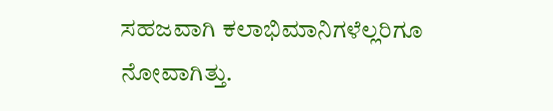ಸಹಜವಾಗಿ ಕಲಾಭಿಮಾನಿಗಳೆಲ್ಲರಿಗೂ ನೋವಾಗಿತ್ತು.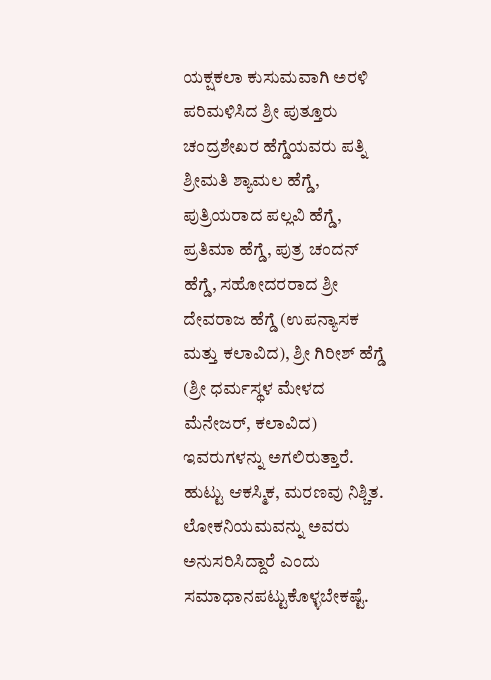ಯಕ್ಷಕಲಾ ಕುಸುಮವಾಗಿ ಅರಳಿ ಪರಿಮಳಿಸಿದ ಶ್ರೀ ಪುತ್ತೂರು ಚಂದ್ರಶೇಖರ ಹೆಗ್ಡೆಯವರು ಪತ್ನಿ ಶ್ರೀಮತಿ ಶ್ಯಾಮಲ ಹೆಗ್ಡೆ, ಪುತ್ರಿಯರಾದ ಪಲ್ಲವಿ ಹೆಗ್ಡೆ, ಪ್ರತಿಮಾ ಹೆಗ್ಡೆ, ಪುತ್ರ ಚಂದನ್ ಹೆಗ್ಡೆ, ಸಹೋದರರಾದ ಶ್ರೀ ದೇವರಾಜ ಹೆಗ್ಡೆ (ಉಪನ್ಯಾಸಕ ಮತ್ತು ಕಲಾವಿದ), ಶ್ರೀ ಗಿರೀಶ್ ಹೆಗ್ಡೆ (ಶ್ರೀ ಧರ್ಮಸ್ಥಳ ಮೇಳದ ಮೆನೇಜರ್, ಕಲಾವಿದ) ಇವರುಗಳನ್ನು ಅಗಲಿರುತ್ತಾರೆ. ಹುಟ್ಟು ಆಕಸ್ಮಿಕ, ಮರಣವು ನಿಶ್ಚಿತ. ಲೋಕನಿಯಮವನ್ನು ಅವರು ಅನುಸರಿಸಿದ್ದಾರೆ ಎಂದು ಸಮಾಧಾನಪಟ್ಟುಕೊಳ್ಳಬೇಕಷ್ಟೆ.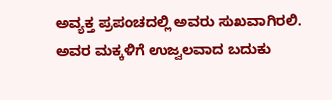ಅವ್ಯಕ್ತ ಪ್ರಪಂಚದಲ್ಲಿ ಅವರು ಸುಖವಾಗಿರಲಿ. ಅವರ ಮಕ್ಕಳಿಗೆ ಉಜ್ವಲವಾದ ಬದುಕು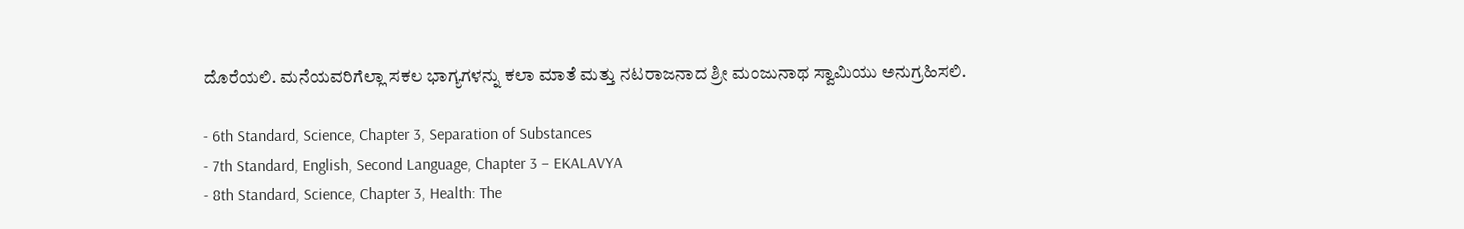ದೊರೆಯಲಿ. ಮನೆಯವರಿಗೆಲ್ಲಾ ಸಕಲ ಭಾಗ್ಯಗಳನ್ನು ಕಲಾ ಮಾತೆ ಮತ್ತು ನಟರಾಜನಾದ ಶ್ರೀ ಮಂಜುನಾಥ ಸ್ವಾಮಿಯು ಅನುಗ್ರಹಿಸಲಿ.

- 6th Standard, Science, Chapter 3, Separation of Substances
- 7th Standard, English, Second Language, Chapter 3 – EKALAVYA
- 8th Standard, Science, Chapter 3, Health: The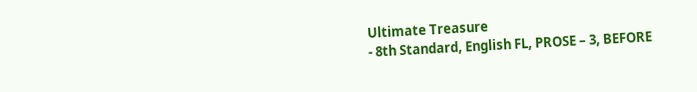Ultimate Treasure
- 8th Standard, English FL, PROSE – 3, BEFORE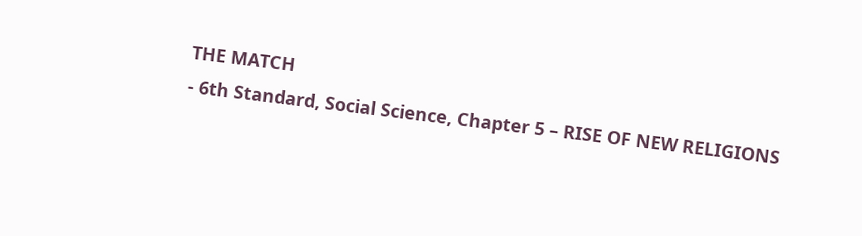THE MATCH
- 6th Standard, Social Science, Chapter 5 – RISE OF NEW RELIGIONS